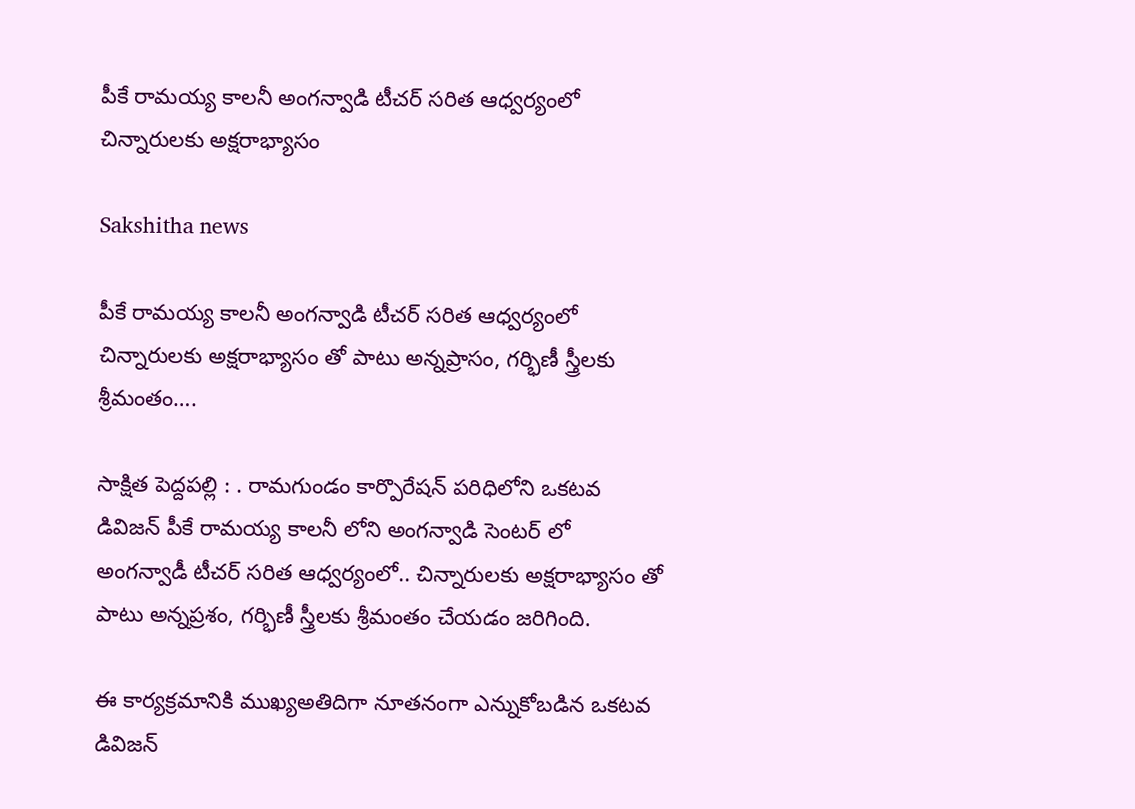పీకే రామయ్య కాలనీ అంగన్వాడి టీచర్ సరిత ఆధ్వర్యంలో చిన్నారులకు అక్షరాభ్యాసం

Sakshitha news

పీకే రామయ్య కాలనీ అంగన్వాడి టీచర్ సరిత ఆధ్వర్యంలో చిన్నారులకు అక్షరాభ్యాసం తో పాటు అన్నప్రాసం, గర్భిణీ స్త్రీలకు శ్రీమంతం….

సాక్షిత పెద్దపల్లి : . రామగుండం కార్పొరేషన్ పరిధిలోని ఒకటవ డివిజన్ పీకే రామయ్య కాలనీ లోని అంగన్వాడి సెంటర్ లో అంగన్వాడీ టీచర్ సరిత ఆధ్వర్యంలో.. చిన్నారులకు అక్షరాభ్యాసం తో పాటు అన్నప్రశం, గర్భిణీ స్త్రీలకు శ్రీమంతం చేయడం జరిగింది.

ఈ కార్యక్రమానికి ముఖ్యఅతిదిగా నూతనంగా ఎన్నుకోబడిన ఒకటవ డివిజన్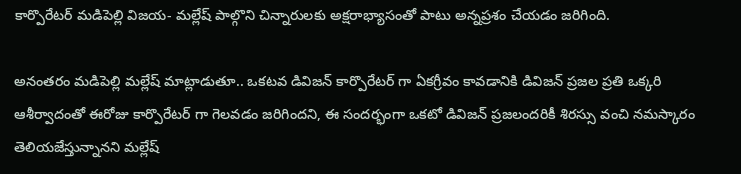కార్పొరేటర్ మడిపెల్లి విజయ- మల్లేష్ పాల్గొని చిన్నారులకు అక్షరాభ్యాసంతో పాటు అన్నప్రశం చేయడం జరిగింది.

అనంతరం మడిపెల్లి మల్లేష్ మాట్లాడుతూ.. ఒకటవ డివిజన్ కార్పొరేటర్ గా ఏకగ్రీవం కావడానికి డివిజన్ ప్రజల ప్రతి ఒక్కరి ఆశీర్వాదంతో ఈరోజు కార్పొరేటర్ గా గెలవడం జరిగిందని, ఈ సందర్భంగా ఒకటో డివిజన్ ప్రజలందరికీ శిరస్సు వంచి నమస్కారం తెలియజేస్తున్నానని మల్లేష్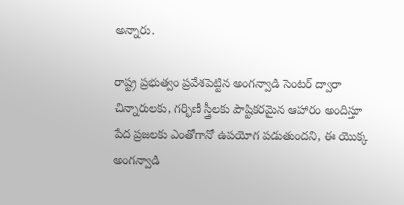అన్నారు.

రాష్ట్ర ప్రభుత్వం ప్రవేశపెట్టిన అంగన్వాడి సెంటర్ ద్వారా చిన్నారులకు, గర్భిణీ స్త్రీలకు పౌష్టికరమైన ఆహారం అందిస్తూ పేద ప్రజలకు ఎంతోగానో ఉపయోగ పడుతుందని, ఈ యొక్క అంగన్వాడి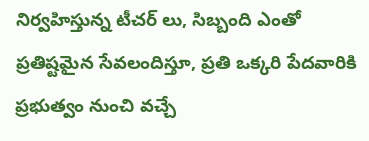నిర్వహిస్తున్న టీచర్ లు, సిబ్బంది ఎంతో ప్రతిష్టమైన సేవలందిస్తూ, ప్రతి ఒక్కరి పేదవారికి ప్రభుత్వం నుంచి వచ్చే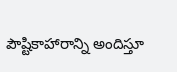పౌష్టికాహారాన్ని అందిస్తూ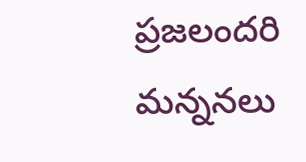ప్రజలందరి మన్ననలు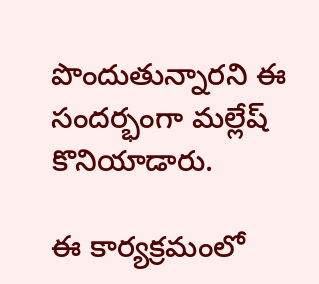పొందుతున్నారని ఈ సందర్భంగా మల్లేష్ కొనియాడారు.

ఈ కార్యక్రమంలో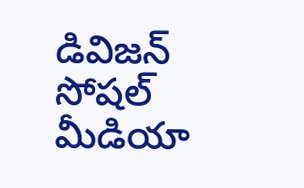డివిజన్ సోషల్ మీడియా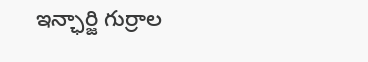ఇన్ఛార్జి గుర్రాల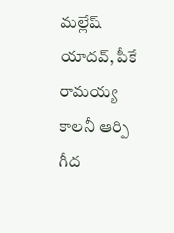మల్లేష్ యాదవ్, పీకే రామయ్య కాలనీ ఆర్పి గీద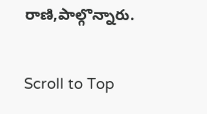రాణి,పాల్గొన్నారు.

Scroll to Top